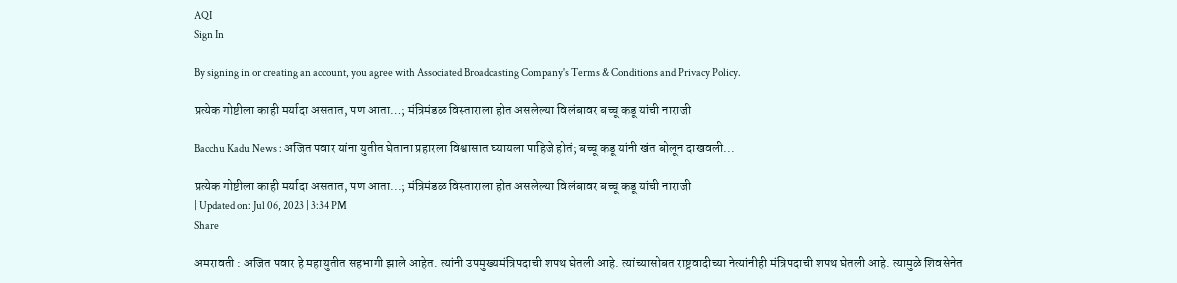AQI
Sign In

By signing in or creating an account, you agree with Associated Broadcasting Company's Terms & Conditions and Privacy Policy.

प्रत्येक गोष्टीला काही मर्यादा असतात, पण आता…; मंत्रिमंडळ विस्ताराला होत असलेल्या विलंबावर बच्चू कडू यांची नाराजी

Bacchu Kadu News : अजित पवार यांना युतीत घेताना प्रहारला विश्वासात घ्यायला पाहिजे होतं; बच्चू कडू यांनी खंत बोलून दाखवली...

प्रत्येक गोष्टीला काही मर्यादा असतात, पण आता...; मंत्रिमंडळ विस्ताराला होत असलेल्या विलंबावर बच्चू कडू यांची नाराजी
| Updated on: Jul 06, 2023 | 3:34 PM
Share

अमरावती : अजित पवार हे महायुतीत सहभागी झाले आहेत. त्यांनी उपमुख्यमंत्रिपदाची शपथ घेतली आहे. त्यांच्यासोबत राष्ट्रवादीच्या नेत्यांनीही मंत्रिपदाची शपथ घेतली आहे. त्यामुळे शिवसेनेत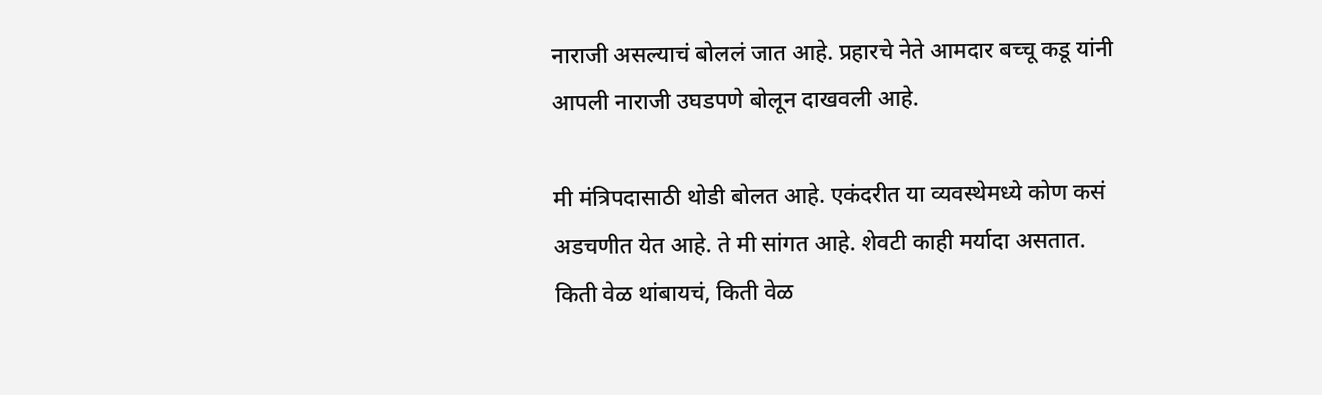नाराजी असल्याचं बोललं जात आहे. प्रहारचे नेते आमदार बच्चू कडू यांनी आपली नाराजी उघडपणे बोलून दाखवली आहे.

मी मंत्रिपदासाठी थोडी बोलत आहे. एकंदरीत या व्यवस्थेमध्ये कोण कसं अडचणीत येत आहे. ते मी सांगत आहे. शेवटी काही मर्यादा असतात. किती वेळ थांबायचं, किती वेळ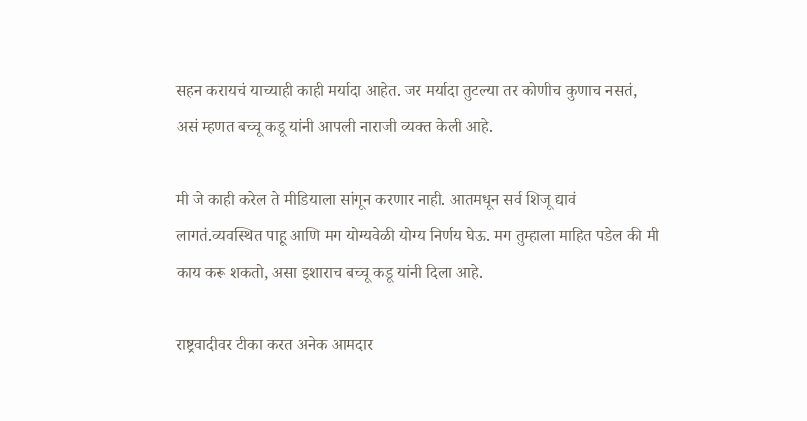सहन करायचं याच्याही काही मर्यादा आहेत. जर मर्यादा तुटल्या तर कोणीच कुणाच नसतं, असं म्हणत बच्चू कडू यांनी आपली नाराजी व्यक्त केली आहे.

मी जे काही करेल ते मीडियाला सांगून करणार नाही. आतमधून सर्व शिजू द्यावं लागतं.व्यवस्थित पाहू आणि मग योग्यवेळी योग्य निर्णय घेऊ. मग तुम्हाला माहित पडेल की मी काय करू शकतो, असा इशाराच बच्चू कडू यांनी दिला आहे.

राष्ट्रवादीवर टीका करत अनेक आमदार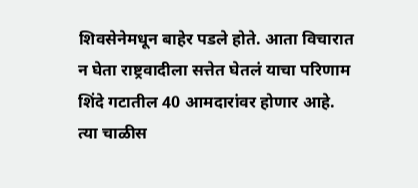शिवसेनेमधून बाहेर पडले होते. आता विचारात न घेता राष्ट्रवादीला सत्तेत घेतलं याचा परिणाम शिंदे गटातील 40 आमदारांवर होणार आहे. त्या चाळीस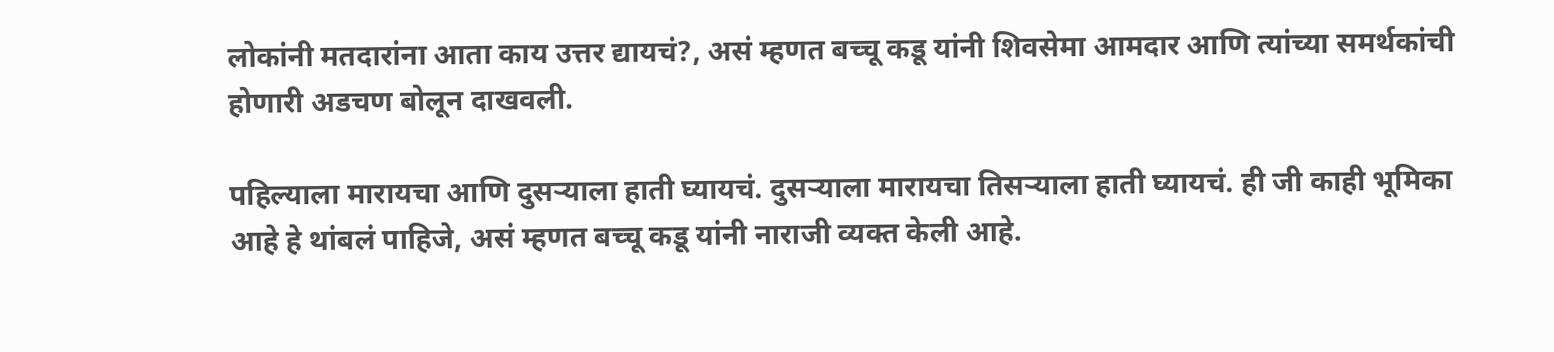लोकांनी मतदारांना आता काय उत्तर द्यायचं?, असं म्हणत बच्चू कडू यांनी शिवसेमा आमदार आणि त्यांच्या समर्थकांची होणारी अडचण बोलून दाखवली.

पहिल्याला मारायचा आणि दुसऱ्याला हाती घ्यायचं. दुसऱ्याला मारायचा तिसऱ्याला हाती घ्यायचं. ही जी काही भूमिका आहे हे थांबलं पाहिजे, असं म्हणत बच्चू कडू यांनी नाराजी व्यक्त केली आहे.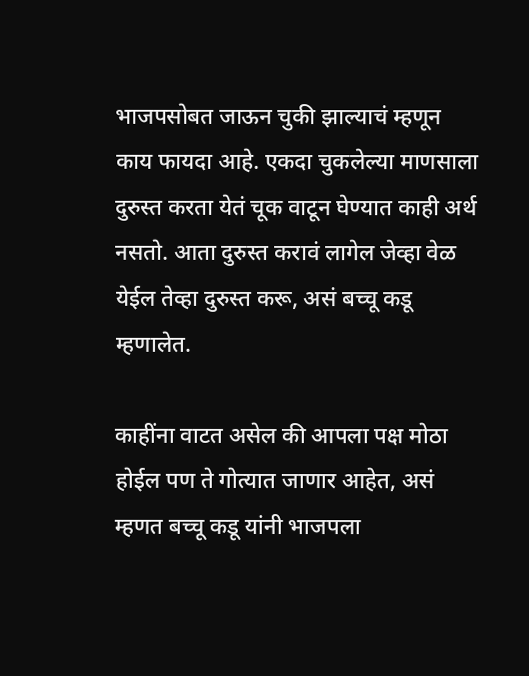भाजपसोबत जाऊन चुकी झाल्याचं म्हणून काय फायदा आहे. एकदा चुकलेल्या माणसाला दुरुस्त करता येतं चूक वाटून घेण्यात काही अर्थ नसतो. आता दुरुस्त करावं लागेल जेव्हा वेळ येईल तेव्हा दुरुस्त करू, असं बच्चू कडू म्हणालेत.

काहींना वाटत असेल की आपला पक्ष मोठा होईल पण ते गोत्यात जाणार आहेत, असं म्हणत बच्चू कडू यांनी भाजपला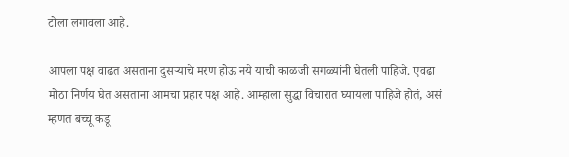टोला लगावला आहे.

आपला पक्ष वाढत असताना दुसऱ्याचे मरण होऊ नये याची काळजी सगळ्यांनी घेतली पाहिजे. एवढा मोठा निर्णय घेत असताना आमचा प्रहार पक्ष आहे. आम्हाला सुद्धा विचारात घ्यायला पाहिजे होतं, असं म्हणत बच्चू कडू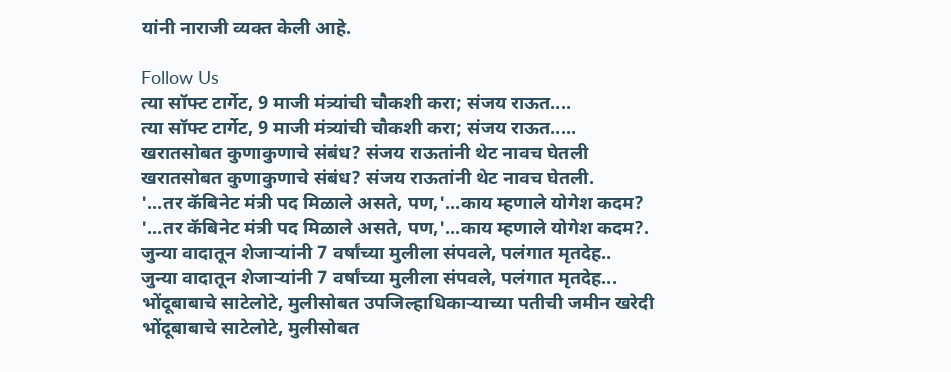यांनी नाराजी व्यक्त केली आहे.

Follow Us
त्या सॉफ्ट टार्गेट, 9 माजी मंत्र्यांची चौकशी करा; संजय राऊत....
त्या सॉफ्ट टार्गेट, 9 माजी मंत्र्यांची चौकशी करा; संजय राऊत.....
खरातसोबत कुणाकुणाचे संबंध? संजय राऊतांनी थेट नावच घेतली
खरातसोबत कुणाकुणाचे संबंध? संजय राऊतांनी थेट नावच घेतली.
'...तर कॅबिनेट मंत्री पद मिळाले असते, पण,'...काय म्हणाले योगेश कदम?
'...तर कॅबिनेट मंत्री पद मिळाले असते, पण,'...काय म्हणाले योगेश कदम?.
जुन्या वादातून शेजाऱ्यांनी 7 वर्षांच्या मुलीला संपवले, पलंगात मृतदेह..
जुन्या वादातून शेजाऱ्यांनी 7 वर्षांच्या मुलीला संपवले, पलंगात मृतदेह...
भोंदूबाबाचे साटेलोटे, मुलीसोबत उपजिल्हाधिकाऱ्याच्या पतीची जमीन खरेदी
भोंदूबाबाचे साटेलोटे, मुलीसोबत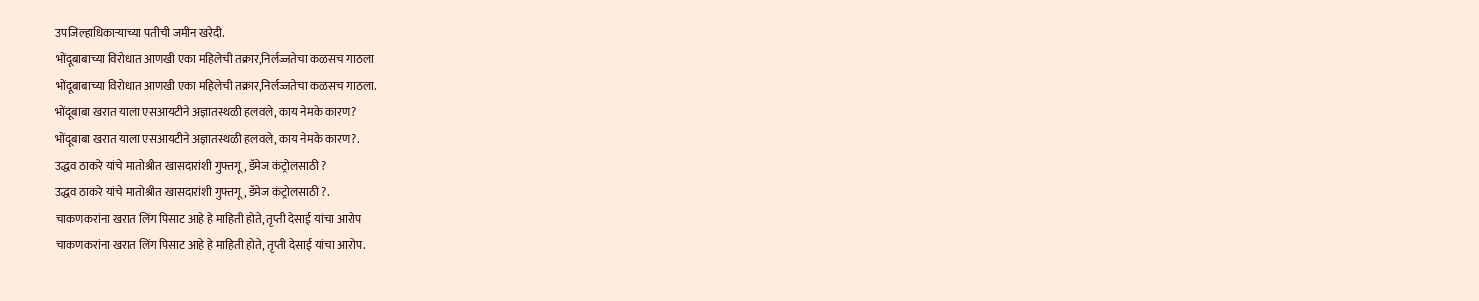उपजिल्हाधिकाऱ्याच्या पतीची जमीन खरेदी.
भोंदूबाबाच्या विरोधात आणखी एका महिलेची तक्रार,निर्लज्जतेचा कळसच गाठला
भोंदूबाबाच्या विरोधात आणखी एका महिलेची तक्रार,निर्लज्जतेचा कळसच गाठला.
भोंदूबाबा खरात याला एसआयटीने अज्ञातस्थळी हलवले, काय नेमके कारण?
भोंदूबाबा खरात याला एसआयटीने अज्ञातस्थळी हलवले, काय नेमके कारण?.
उद्धव ठाकरे यांचे मातोश्रीत खासदारांशी गुफ्तगू , डॅमेज कंट्रोलसाठी ?
उद्धव ठाकरे यांचे मातोश्रीत खासदारांशी गुफ्तगू , डॅमेज कंट्रोलसाठी ?.
चाकणकरांना खरात लिंग पिसाट आहे हे माहिती होते, तृप्ती देसाई यांचा आरोप
चाकणकरांना खरात लिंग पिसाट आहे हे माहिती होते, तृप्ती देसाई यांचा आरोप.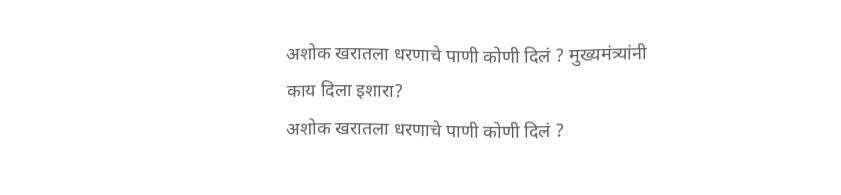अशोक खरातला धरणाचे पाणी कोणी दिलं ? मुख्यमंत्र्यांनी काय दिला इशारा?
अशोक खरातला धरणाचे पाणी कोणी दिलं ?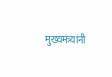मुख्यमंत्र्यांनी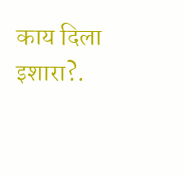काय दिला इशारा?.